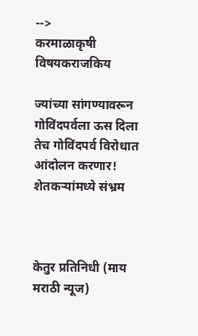-->
करमाळाकृषी विषयकराजकिय

ज्यांच्या सांगण्यावरून गोविंदपर्वला ऊस दिला तेच गोविंदपर्व विरोधात आंदोलन करणार! शेतकऱ्यांमध्ये संभ्रम



केतुर प्रतिनिधी (माय मराठी न्यूज)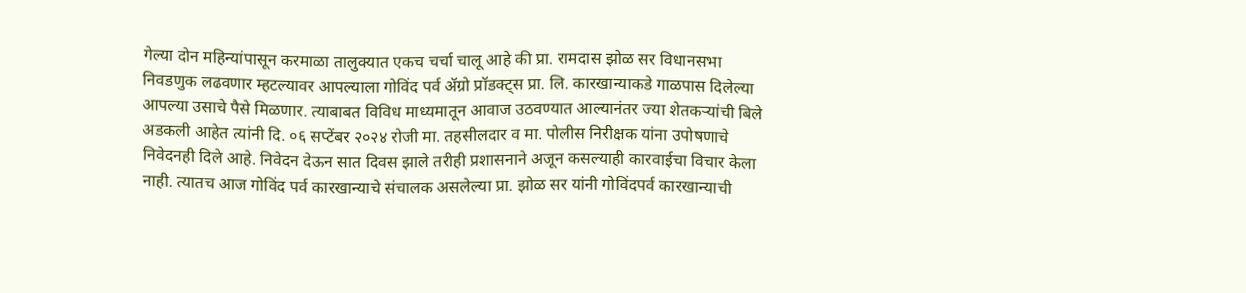गेल्या दोन महिन्यांपासून करमाळा तालुक्यात एकच चर्चा चालू आहे की प्रा. रामदास झोळ सर विधानसभा निवडणुक लढवणार म्हटल्यावर आपल्याला गोविंद पर्व ॲग्रो प्रॉडक्ट्स प्रा. लि. कारखान्याकडे गाळपास दिलेल्या आपल्या उसाचे पैसे मिळणार. त्याबाबत विविध माध्यमातून आवाज उठवण्यात आल्यानंतर ज्या शेतकऱ्यांची बिले अडकली आहेत त्यांनी दि. ०६ सप्टेंबर २०२४ रोजी मा. तहसीलदार व मा. पोलीस निरीक्षक यांना उपोषणाचे निवेदनही दिले आहे. निवेदन देऊन सात दिवस झाले तरीही प्रशासनाने अजून कसल्याही कारवाईचा विचार केला नाही. त्यातच आज गोविंद पर्व कारखान्याचे संचालक असलेल्या प्रा. झोळ सर यांनी गोविंदपर्व कारखान्याची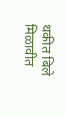थकीत बिले मिळावीत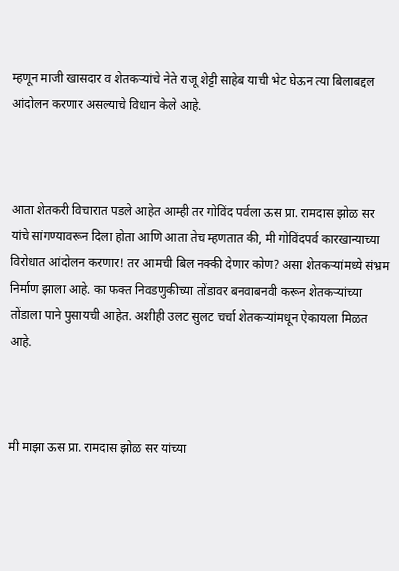म्हणून माजी खासदार व शेतकऱ्यांचे नेते राजू शेट्टी साहेब याची भेट घेऊन त्या बिलाबद्दल आंदोलन करणार असल्याचे विधान केले आहे.



आता शेतकरी विचारात पडले आहेत आम्ही तर गोविंद पर्वला ऊस प्रा. रामदास झोळ सर यांचे सांगण्यावरून दिला होता आणि आता तेच म्हणतात की, मी गोविंदपर्व कारखान्याच्या विरोधात आंदोलन करणार! तर आमची बिल नक्की देणार कोण? असा शेतकऱ्यांमध्ये संभ्रम निर्माण झाला आहे. का फक्त निवडणुकीच्या तोंडावर बनवाबनवी करून शेतकऱ्यांच्या तोंडाला पाने पुसायची आहेत. अशीही उलट सुलट चर्चा शेतकऱ्यांमधून ऐकायला मिळत आहे.



मी माझा ऊस प्रा. रामदास झोळ सर यांच्या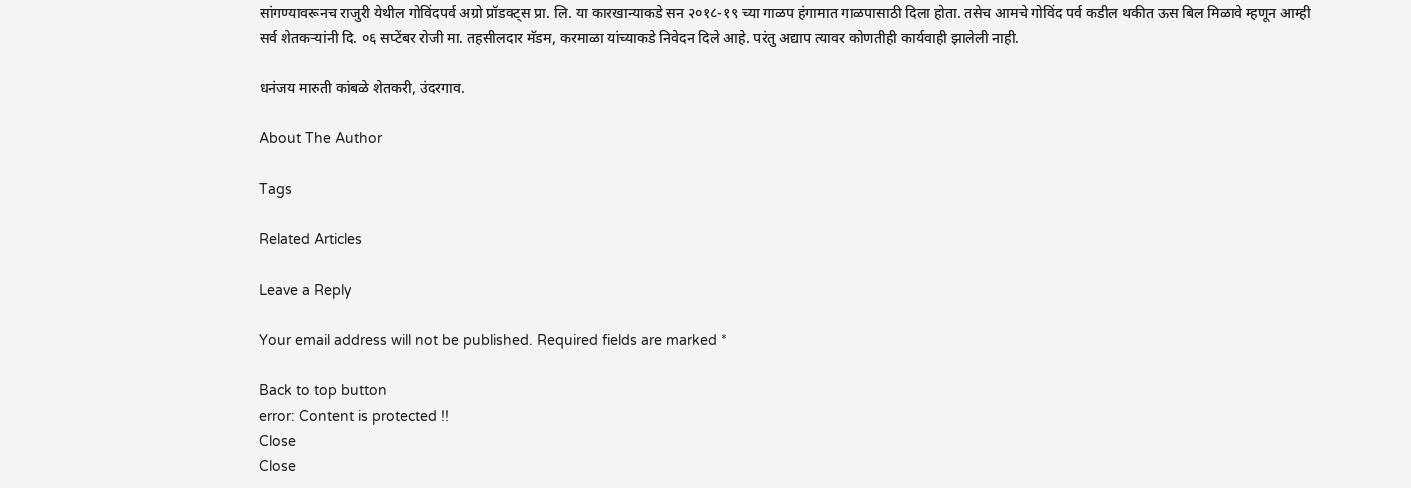सांगण्यावरूनच राजुरी येथील गोविंदपर्व अग्रो प्रॉडक्ट्स प्रा. लि. या कारखान्याकडे सन २०१८-१९ च्या गाळप हंगामात गाळपासाठी दिला होता. तसेच आमचे गोविंद पर्व कडील थकीत ऊस बिल मिळावे म्हणून आम्ही सर्व शेतकऱ्यांनी दि. ०६ सप्टेंबर रोजी मा. तहसीलदार मॅडम, करमाळा यांच्याकडे निवेदन दिले आहे. परंतु अद्याप त्यावर कोणतीही कार्यवाही झालेली नाही.

धनंजय मारुती कांबळे शेतकरी, उंदरगाव.

About The Author

Tags

Related Articles

Leave a Reply

Your email address will not be published. Required fields are marked *

Back to top button
error: Content is protected !!
Close
Close